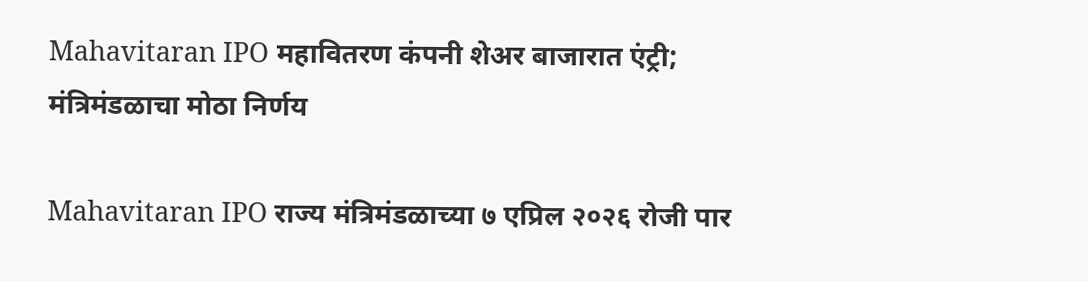Mahavitaran IPO महावितरण कंपनी शेअर बाजारात एंट्री; मंत्रिमंडळाचा मोठा निर्णय

Mahavitaran IPO राज्य मंत्रिमंडळाच्या ७ एप्रिल २०२६ रोजी पार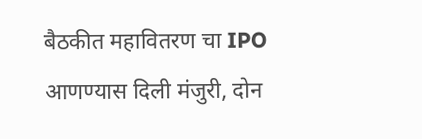बैठकीत महावितरण चा IPO आणण्यास दिली मंजुरी, दोन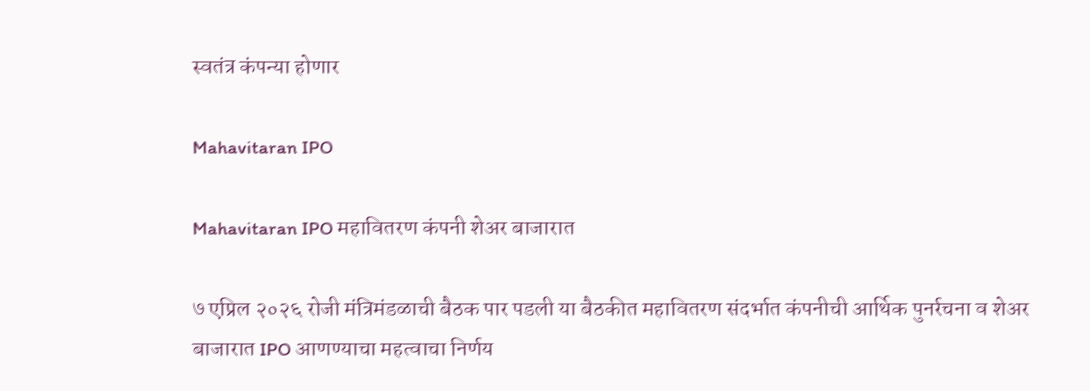स्वतंत्र कंपन्या होणार

Mahavitaran IPO

Mahavitaran IPO महावितरण कंपनी शेअर बाजारात

७ एप्रिल २०२६ रोजी मंत्रिमंडळाची बैठक पार पडली या बैठकीत महावितरण संदर्भात कंपनीची आर्थिक पुनर्रचना व शेअर बाजारात IPO आणण्याचा महत्वाचा निर्णय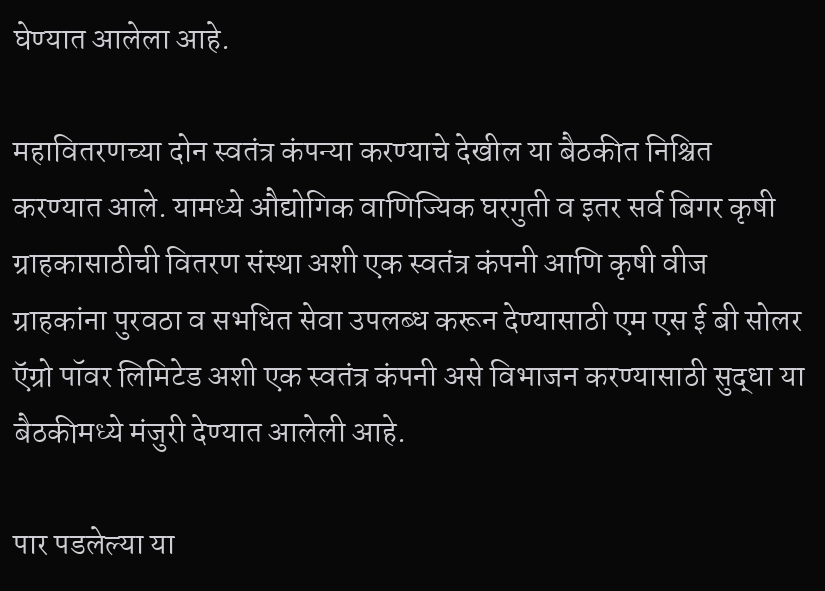घेण्यात आलेला आहे.

महावितरणच्या दोन स्वतंत्र कंपन्या करण्याचे देखील या बैठकीत निश्चित करण्यात आले. यामध्ये औद्योगिक वाणिज्यिक घरगुती व इतर सर्व बिगर कृषी ग्राहकासाठीची वितरण संस्था अशी एक स्वतंत्र कंपनी आणि कृषी वीज ग्राहकांना पुरवठा व सभधित सेवा उपलब्ध करून देण्यासाठी एम एस ई बी सोलर ऍग्रो पॉवर लिमिटेड अशी एक स्वतंत्र कंपनी असे विभाजन करण्यासाठी सुद्धा या बैठकीमध्ये मंजुरी देण्यात आलेली आहे.

पार पडलेल्या या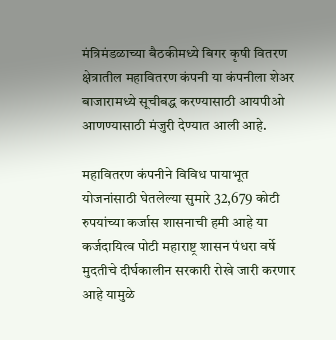मंत्रिमंडळाच्या बैठकीमध्ये बिगर कृषी वितरण क्षेत्रातील महावितरण कंपनी या कंपनीला शेअर बाजारामध्ये सूचीबद्ध करण्यासाठी आयपीओ आणण्यासाठी मंजुरी देण्यात आली आहे.

महावितरण कंपनीने विविध पायाभूत योजनांसाठी घेतलेल्या सुमारे 32,679 कोटी रुपयांच्या कर्जास शासनाची हमी आहे या कर्जदायित्व पोटी महाराष्ट्र शासन पंधरा वर्षे मुदतीचे दीर्घकालीन सरकारी रोखे जारी करणार आहे यामुळे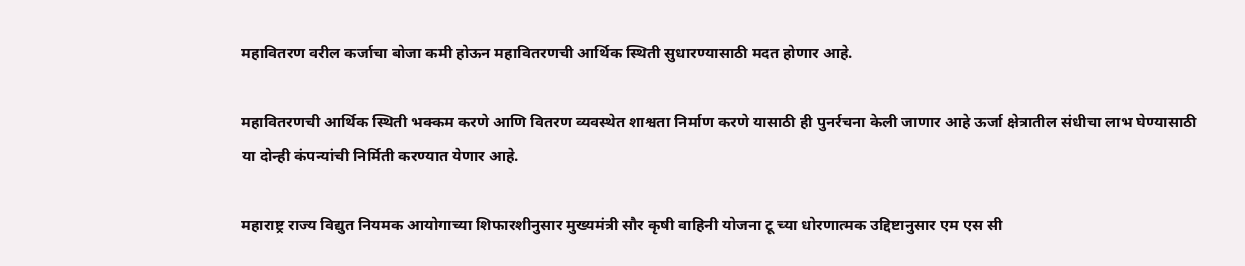महावितरण वरील कर्जाचा बोजा कमी होऊन महावितरणची आर्थिक स्थिती सुधारण्यासाठी मदत होणार आहे.

महावितरणची आर्थिक स्थिती भक्कम करणे आणि वितरण व्यवस्थेत शाश्वता निर्माण करणे यासाठी ही पुनर्रचना केली जाणार आहे ऊर्जा क्षेत्रातील संधीचा लाभ घेण्यासाठी या दोन्ही कंपन्यांची निर्मिती करण्यात येणार आहे.

महाराष्ट्र राज्य विद्युत नियमक आयोगाच्या शिफारशीनुसार मुख्यमंत्री सौर कृषी वाहिनी योजना टू च्या धोरणात्मक उद्दिष्टानुसार एम एस सी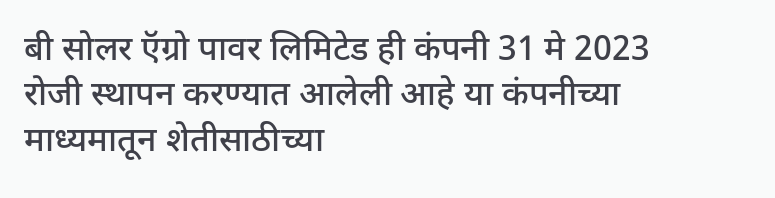बी सोलर ऍग्रो पावर लिमिटेड ही कंपनी 31 मे 2023 रोजी स्थापन करण्यात आलेली आहे या कंपनीच्या माध्यमातून शेतीसाठीच्या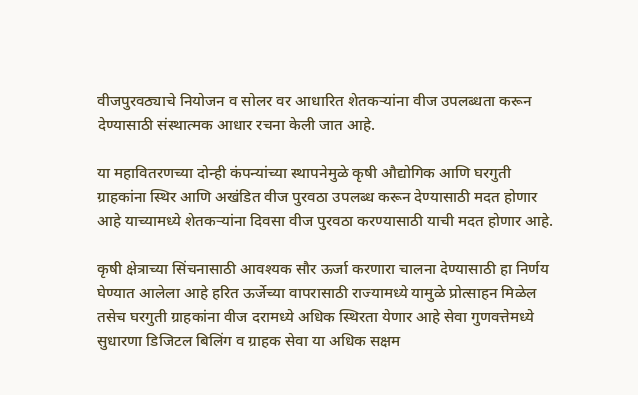वीजपुरवठ्याचे नियोजन व सोलर वर आधारित शेतकऱ्यांना वीज उपलब्धता करून देण्यासाठी संस्थात्मक आधार रचना केली जात आहे.

या महावितरणच्या दोन्ही कंपन्यांच्या स्थापनेमुळे कृषी औद्योगिक आणि घरगुती ग्राहकांना स्थिर आणि अखंडित वीज पुरवठा उपलब्ध करून देण्यासाठी मदत होणार आहे याच्यामध्ये शेतकऱ्यांना दिवसा वीज पुरवठा करण्यासाठी याची मदत होणार आहे.

कृषी क्षेत्राच्या सिंचनासाठी आवश्यक सौर ऊर्जा करणारा चालना देण्यासाठी हा निर्णय घेण्यात आलेला आहे हरित ऊर्जेच्या वापरासाठी राज्यामध्ये यामुळे प्रोत्साहन मिळेल तसेच घरगुती ग्राहकांना वीज दरामध्ये अधिक स्थिरता येणार आहे सेवा गुणवत्तेमध्ये सुधारणा डिजिटल बिलिंग व ग्राहक सेवा या अधिक सक्षम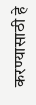करण्यासाठी हे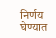निर्णय घेण्यात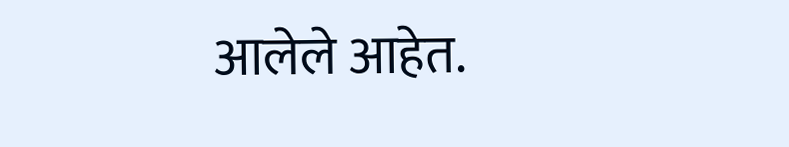आलेले आहेत.